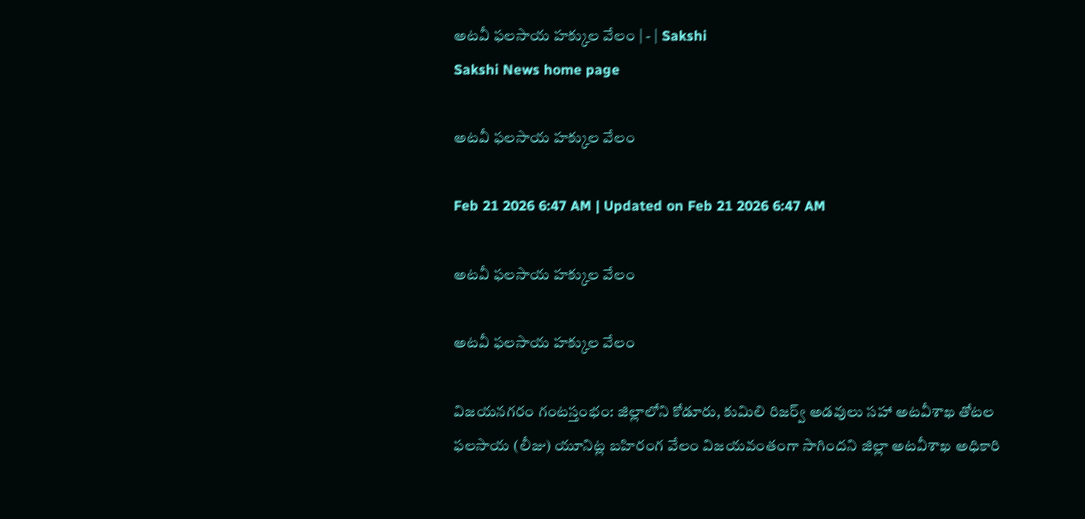అటవీ ఫలసాయ హక్కుల వేలం | - | Sakshi
Sakshi News home page

అటవీ ఫలసాయ హక్కుల వేలం

Feb 21 2026 6:47 AM | Updated on Feb 21 2026 6:47 AM

అటవీ ఫలసాయ హక్కుల వేలం

అటవీ ఫలసాయ హక్కుల వేలం

విజయనగరం గంటస్తంభం: జిల్లాలోని కోడూరు, కుమిలి రిజర్వ్‌ అడవులు సహా అటవీశాఖ తోటల ఫలసాయ (లీజు) యూనిట్ల బహిరంగ వేలం విజయవంతంగా సాగిందని జిల్లా అటవీశాఖ అధికారి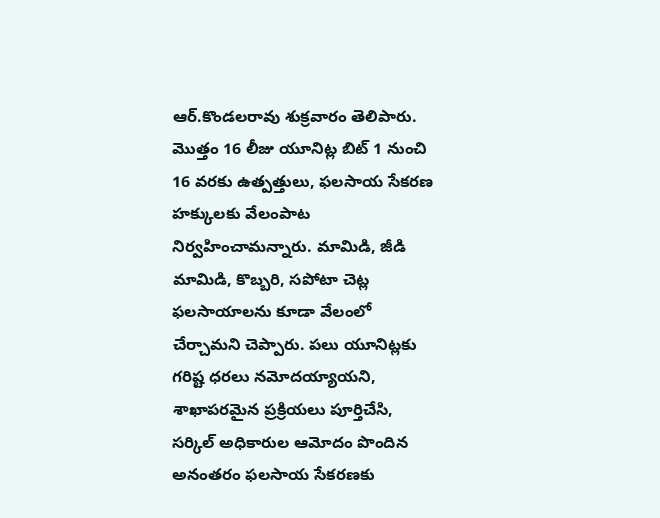ఆర్‌.కొండలరావు శుక్రవారం తెలిపారు. మొత్తం 16 లీజు యూనిట్ల బిట్‌ 1 నుంచి 16 వరకు ఉత్పత్తులు, ఫలసాయ సేకరణ హక్కులకు వేలంపాట నిర్వహించామన్నారు. మామిడి, జీడి మామిడి, కొబ్బరి, సపోటా చెట్ల ఫలసాయాలను కూడా వేలంలో చేర్చామని చెప్పారు. పలు యూనిట్లకు గరిష్ట ధరలు నమోదయ్యాయని, శాఖాపరమైన ప్రక్రియలు పూర్తిచేసి, సర్కిల్‌ అధికారుల ఆమోదం పొందిన అనంతరం ఫలసాయ సేకరణకు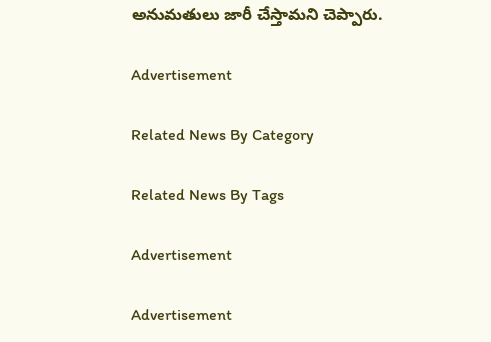అనుమతులు జారీ చేస్తామని చెప్పారు.

Advertisement

Related News By Category

Related News By Tags

Advertisement

Advertisement